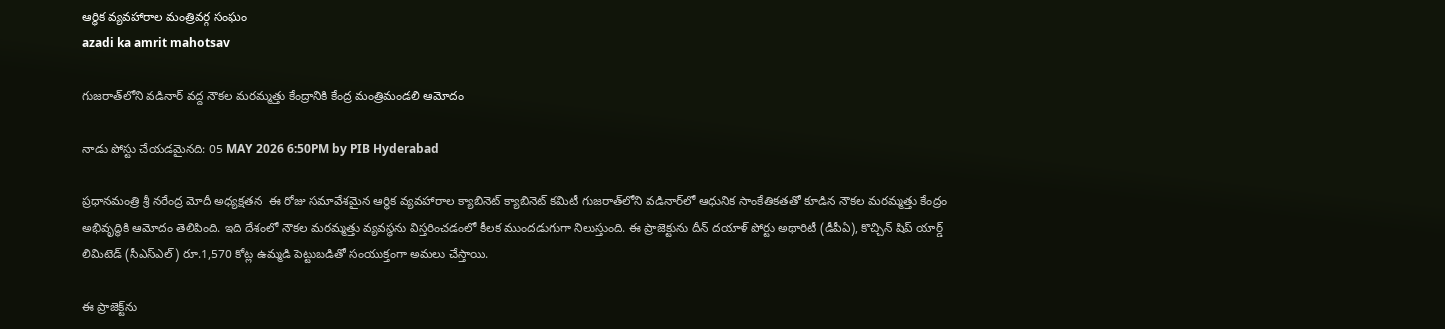ఆర్ధిక వ్యవహారాల మంత్రివర్గ సంఘం
azadi ka amrit mahotsav

గుజరాత్‌లోని వడినార్ వద్ద నౌకల మరమ్మత్తు కేంద్రానికి కేంద్ర మంత్రిమండలి ఆమోదం

నాడు పోస్టు చేయడమైనది: 05 MAY 2026 6:50PM by PIB Hyderabad

ప్రధానమంత్రి శ్రీ నరేంద్ర మోదీ అధ్యక్షతన  ఈ రోజు సమావేశమైన ఆర్థిక వ్యవహారాల క్యాబినెట్ క్యాబినెట్ కమిటీ గుజరాత్‌లోని వడినార్‌లో ఆధునిక సాంకేతికతతో కూడిన నౌకల మరమ్మత్తు కేంద్రం అభివృద్ధికి ఆమోదం తెలిపింది. ఇది దేశంలో నౌకల మరమ్మత్తు వ్యవస్థను విస్తరించడంలో కీలక ముందడుగుగా నిలుస్తుంది. ఈ ప్రాజెక్టును దీన్ దయాళ్ పోర్టు అథారిటీ (డీపీఏ), కొచ్చిన్ షిప్ యార్డ్ లిమిటెడ్ (సీఎస్ఎల్) రూ.1,570 కోట్ల ఉమ్మడి పెట్టుబడితో సంయుక్తంగా అమలు చేస్తాయి.

ఈ ప్రాజెక్ట్‌ను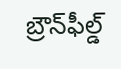బ్రౌన్‌ఫీల్డ్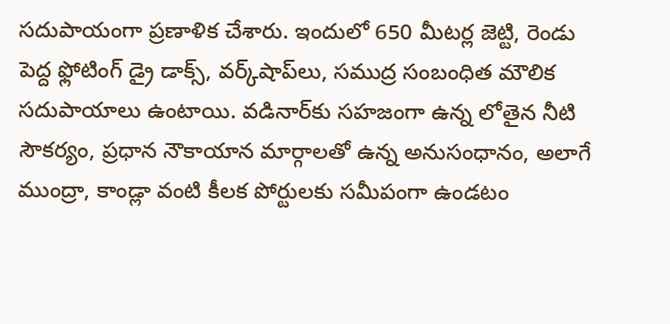సదుపాయంగా ప్రణాళిక చేశారు. ఇందులో 650 మీటర్ల జెట్టి, రెండు పెద్ద ఫ్లోటింగ్ డ్రై డాక్స్, వర్క్‌షాప్‌లు, సముద్ర సంబంధిత మౌలిక సదుపాయాలు ఉంటాయి. వడినార్‌కు సహజంగా ఉన్న లోతైన నీటి సౌకర్యం, ప్రధాన నౌకాయాన మార్గాలతో ఉన్న అనుసంధానం, అలాగే ముంద్రా, కాండ్లా వంటి కీలక పోర్టులకు సమీపంగా ఉండటం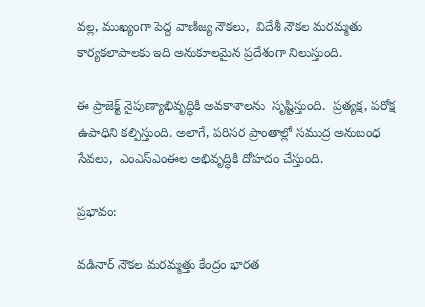వల్ల, ముఖ్యంగా పెద్ద వాణిజ్య నౌకలు,  విదేశీ నౌకల మరమ్మతు కార్యకలాపాలకు ఇది అనుకూలమైన ప్రదేశంగా నిలుస్తుంది.

ఈ ప్రాజెక్ట్ నైపుణ్యాభివృద్ధికి అవకాశాలను  సృష్టిస్తుంది.  ప్రత్యక్ష, పరోక్ష ఉపాధిని కల్పిస్తుంది. అలాగే, పరిసర ప్రాంతాల్లో సముద్ర అనుబంధ సేవలు,  ఎంఎస్ఎంఈల అభివృద్ధికి దోహదం చేస్తుంది.

ప్రభావం:

వడినార్ నౌకల మరమ్మత్తు కేంద్రం భారత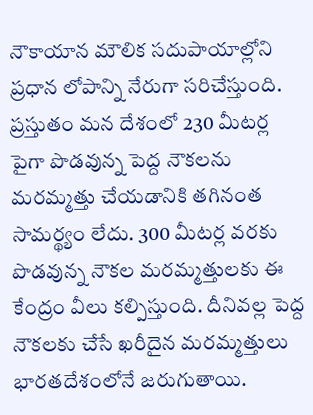నౌకాయాన మౌలిక సదుపాయాల్లోని ప్రధాన లోపాన్ని నేరుగా సరిచేస్తుంది. ప్రస్తుతం మన దేశంలో 230 మీటర్ల పైగా పొడవున్న పెద్ద నౌకలను మరమ్మత్తు చేయడానికి తగినంత సామర్థ్యం లేదు. 300 మీటర్ల వరకు పొడవున్న నౌకల మరమ్మత్తులకు ఈ కేంద్రం వీలు కల్పిస్తుంది. దీనివల్ల పెద్ద నౌకలకు చేసే ఖరీదైన మరమ్మత్తులు భారతదేశంలోనే జరుగుతాయి.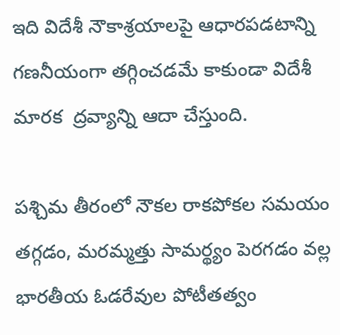ఇది విదేశీ నౌకాశ్రయాలపై ఆధారపడటాన్ని గణనీయంగా తగ్గించడమే కాకుండా విదేశీ మారక  ద్రవ్యాన్ని ఆదా చేస్తుంది.

పశ్చిమ తీరంలో నౌకల రాకపోకల సమయం తగ్గడం, మరమ్మత్తు సామర్థ్యం పెరగడం వల్ల భారతీయ ఓడరేవుల పోటీతత్వం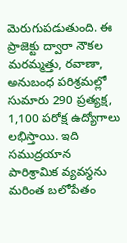మెరుగుపడుతుంది. ఈ ప్రాజెక్టు ద్వారా నౌకల మరమ్మత్తు, రవాణా, అనుబంధ పరిశ్రమల్లో సుమారు 290 ప్రత్యక్ష, 1,100 పరోక్ష ఉద్యోగాలు లభిస్తాయి. ఇది సముద్రయాన పారిశ్రామిక వ్యవస్థను మరింత బలోపేతం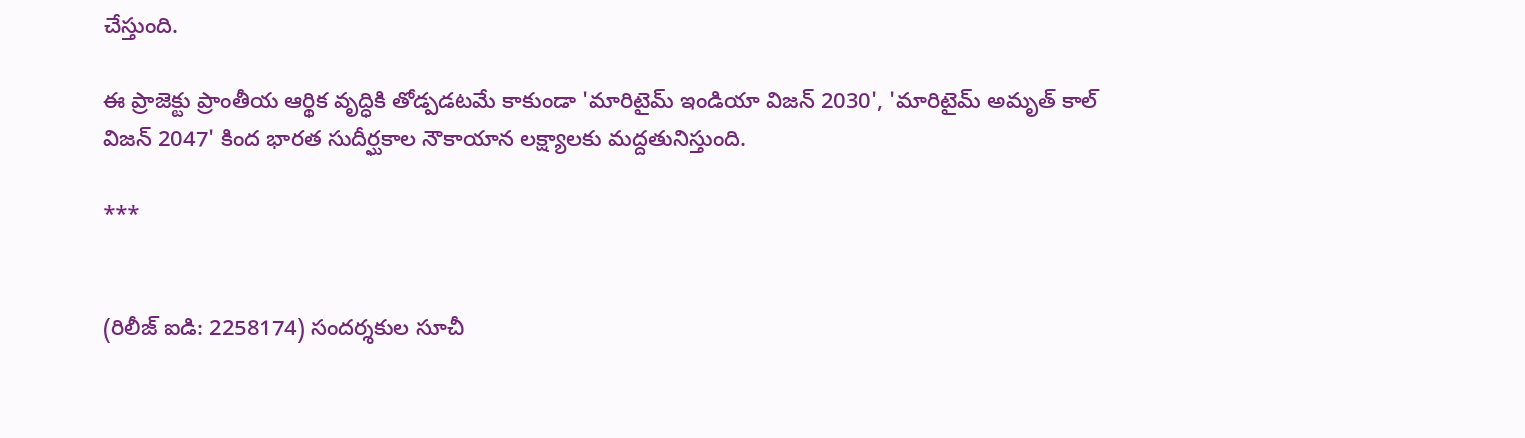చేస్తుంది.

ఈ ప్రాజెక్టు ప్రాంతీయ ఆర్థిక వృద్ధికి తోడ్పడటమే కాకుండా 'మారిటైమ్ ఇండియా విజన్ 2030', 'మారిటైమ్ అమృత్ కాల్ విజన్ 2047' కింద భారత సుదీర్ఘకాల నౌకాయాన లక్ష్యాలకు మద్దతునిస్తుంది.

***


(రిలీజ్ ఐడి: 2258174) సందర్శకుల సూచీ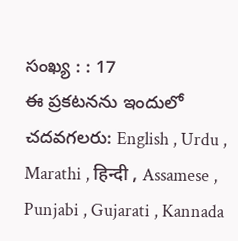సంఖ్య : : 17
ఈ ప్రకటనను ఇందులో చదవగలరు: English , Urdu , Marathi , हिन्दी , Assamese , Punjabi , Gujarati , Kannada